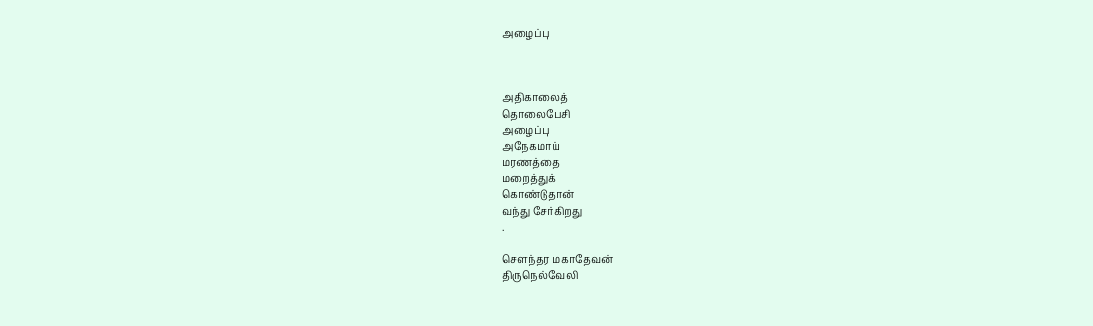அழைப்பு



அதிகாலைத்
தொலைபேசி
அழைப்பு
அநேகமாய்
மரணத்தை
மறைத்துக்
கொண்டுதான்
வந்து சேர்கிறது
.

சௌந்தர மகாதேவன்
திருநெல்வேலி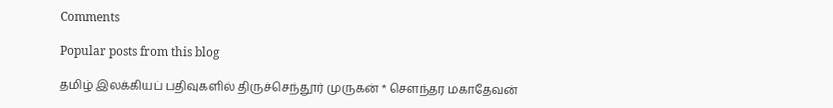Comments

Popular posts from this blog

தமிழ் இலக்கியப் பதிவுகளில் திருச்செந்தூர் முருகன் * சௌந்தர மகாதேவன்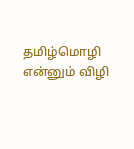தமிழ்மொழி என்னும் விழி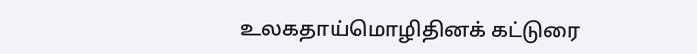உலகதாய்மொழிதினக் கட்டுரை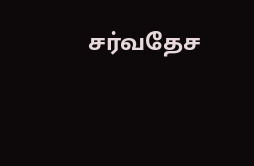சர்வதேச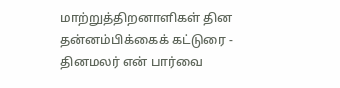மாற்றுத்திறனாளிகள் தின தன்னம்பிக்கைக் கட்டுரை - தினமலர் என் பார்வை